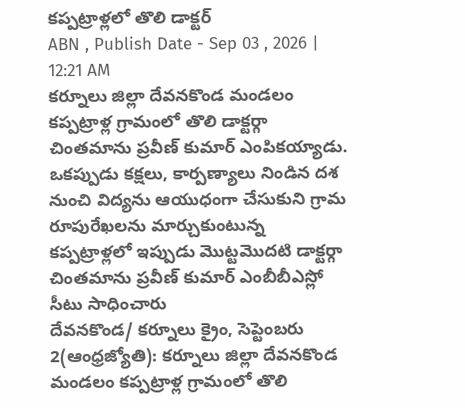కప్పట్రాళ్లలో తొలి డాక్టర్
ABN , Publish Date - Sep 03 , 2026 | 12:21 AM
కర్నూలు జిల్లా దేవనకొండ మండలం కప్పట్రాళ్ల గ్రామంలో తొలి డాక్టర్గా చింతమాను ప్రవీణ్ కుమార్ ఎంపికయ్యాడు. ఒకప్పుడు కక్షలు, కార్పణ్యాలు నిండిన దశ నుంచి విద్యను ఆయుధంగా చేసుకుని గ్రామ రూపురేఖలను మార్చుకుంటున్న కప్పట్రాళ్లలో ఇప్పుడు మొట్టమొదటి డాక్టర్గా చింతమాను ప్రవీణ్ కుమార్ ఎంబీబీఎస్లో సీటు సాధించారు
దేవనకొండ/ కర్నూలు క్రైం, సెప్టెంబరు 2(ఆంధ్రజ్యోతి): కర్నూలు జిల్లా దేవనకొండ మండలం కప్పట్రాళ్ల గ్రామంలో తొలి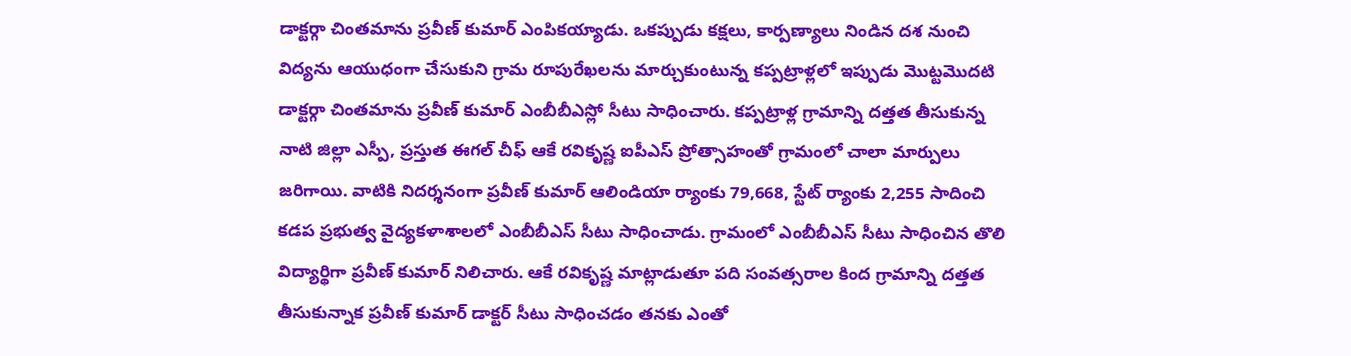డాక్టర్గా చింతమాను ప్రవీణ్ కుమార్ ఎంపికయ్యాడు. ఒకప్పుడు కక్షలు, కార్పణ్యాలు నిండిన దశ నుంచి విద్యను ఆయుధంగా చేసుకుని గ్రామ రూపురేఖలను మార్చుకుంటున్న కప్పట్రాళ్లలో ఇప్పుడు మొట్టమొదటి డాక్టర్గా చింతమాను ప్రవీణ్ కుమార్ ఎంబీబీఎస్లో సీటు సాధించారు. కప్పట్రాళ్ల గ్రామాన్ని దత్తత తీసుకున్న నాటి జిల్లా ఎస్పీ, ప్రస్తుత ఈగల్ చీఫ్ ఆకే రవికృష్ణ ఐపీఎస్ ప్రోత్సాహంతో గ్రామంలో చాలా మార్పులు జరిగాయి. వాటికి నిదర్శనంగా ప్రవీణ్ కుమార్ ఆలిండియా ర్యాంకు 79,668, స్టేట్ ర్యాంకు 2,255 సాదించి కడప ప్రభుత్వ వైద్యకళాశాలలో ఎంబీబీఎస్ సీటు సాధించాడు. గ్రామంలో ఎంబీబీఎస్ సీటు సాధించిన తొలి విద్యార్థిగా ప్రవీణ్ కుమార్ నిలిచారు. ఆకే రవికృష్ణ మాట్లాడుతూ పది సంవత్సరాల కింద గ్రామాన్ని దత్తత తీసుకున్నాక ప్రవీణ్ కుమార్ డాక్టర్ సీటు సాధించడం తనకు ఎంతో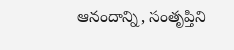ఆనందాన్ని, సంతృప్తిని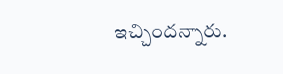ఇచ్చిందన్నారు.